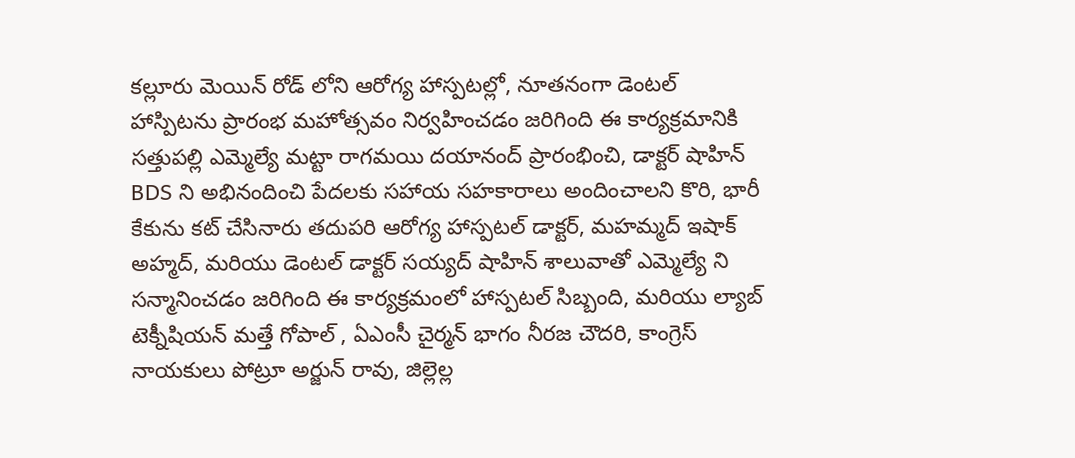కల్లూరు మెయిన్ రోడ్ లోని ఆరోగ్య హాస్పటల్లో, నూతనంగా డెంటల్ హాస్పిటను ప్రారంభ మహోత్సవం నిర్వహించడం జరిగింది ఈ కార్యక్రమానికి సత్తుపల్లి ఎమ్మెల్యే మట్టా రాగమయి దయానంద్ ప్రారంభించి, డాక్టర్ షాహిన్ BDS ని అభినందించి పేదలకు సహాయ సహకారాలు అందించాలని కొరి, భారీ కేకును కట్ చేసినారు తదుపరి ఆరోగ్య హాస్పటల్ డాక్టర్, మహమ్మద్ ఇషాక్ అహ్మద్, మరియు డెంటల్ డాక్టర్ సయ్యద్ షాహిన్ శాలువాతో ఎమ్మెల్యే ని సన్మానించడం జరిగింది ఈ కార్యక్రమంలో హాస్పటల్ సిబ్బంది, మరియు ల్యాబ్ టెక్నీషియన్ మత్తే గోపాల్ , ఏఎంసీ చైర్మన్ భాగం నీరజ చౌదరి, కాంగ్రెస్ నాయకులు పోట్రూ అర్జున్ రావు, జిల్లెల్ల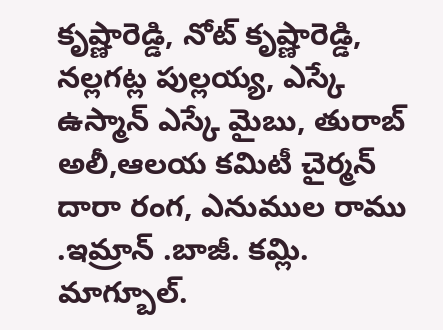కృష్ణారెడ్డి, నోట్ కృష్ణారెడ్డి, నల్లగట్ల పుల్లయ్య, ఎస్కే ఉస్మాన్ ఎస్కే మైబు, తురాబ్ అలీ,ఆలయ కమిటీ చైర్మన్ దారా రంగ, ఎనుముల రాము .ఇమ్రాన్ .బాజీ. కమ్లి. మాగ్బూల్.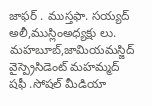జాఫర్ . ముస్తఫా. సయ్యద్ అలీ,ముస్లింఅధ్యక్షు లు. మహబూబ్,జామియమస్జిద్ వైస్ప్రెసిడెంట్ మహమ్మద్ షఫీ .సోషల్ మీడియా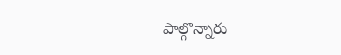పాల్గొన్నారు